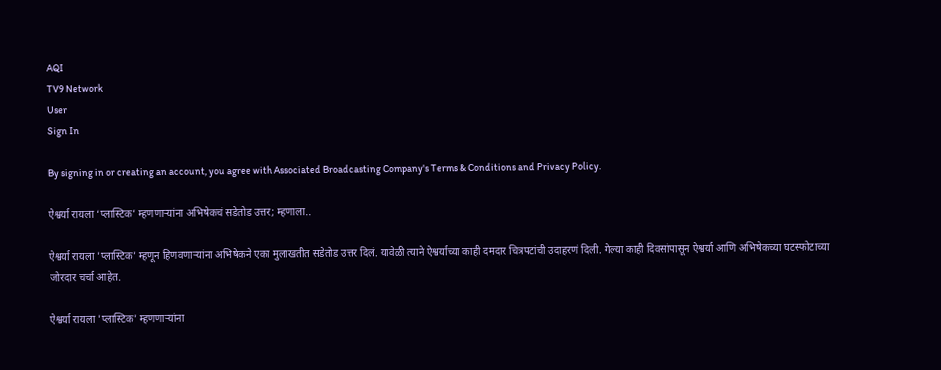AQI
TV9 Network
User
Sign In

By signing in or creating an account, you agree with Associated Broadcasting Company's Terms & Conditions and Privacy Policy.

ऐश्वर्या रायला ‘प्लास्टिक’ म्हणणाऱ्यांना अभिषेकचं सडेतोड उत्तर; म्हणाला..

ऐश्वर्या रायला 'प्लास्टिक' म्हणून हिणवणाऱ्यांना अभिषेकने एका मुलाखतीत सडेतोड उत्तर दिलं. यावेळी त्याने ऐश्वर्याच्या काही दमदार चित्रपटांची उदाहरणं दिली. गेल्या काही दिवसांपासून ऐश्वर्या आणि अभिषेकच्या घटस्फोटाच्या जोरदार चर्चा आहेत.

ऐश्वर्या रायला 'प्लास्टिक' म्हणणाऱ्यांना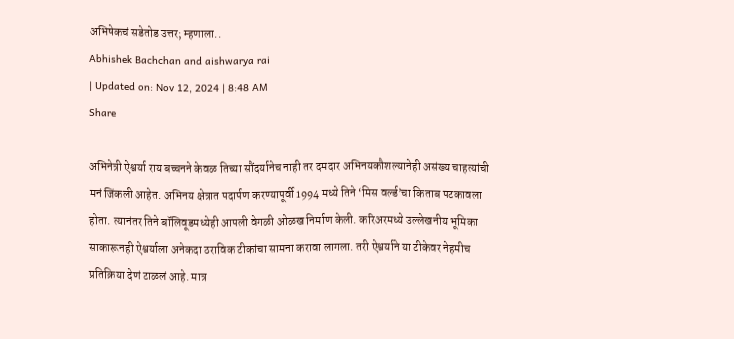अभिषेकचं सडेतोड उत्तर; म्हणाला..
Abhishek Bachchan and aishwarya rai
| Updated on: Nov 12, 2024 | 8:48 AM
Share

अभिनेत्री ऐश्वर्या राय बच्चनने केवळ तिच्या सौंदर्यानेच नाही तर दमदार अभिनयकौशल्यानेही असंख्य चाहत्यांची मनं जिंकली आहेत. अभिनय क्षेत्रात पदार्पण करण्यापूर्वी 1994 मध्ये तिने ‘मिस वर्ल्ड’चा किताब पटकावला होता. त्यानंतर तिने बॉलिवूडमध्येही आपली वेगळी ओळख निर्माण केली. करिअरमध्ये उल्लेखनीय भूमिका साकारूनही ऐश्वर्याला अनेकदा ठराविक टीकांचा सामना करावा लागला. तरी ऐश्वर्याने या टीकेवर नेहमीच प्रतिक्रिया देणं टाळलं आहे. मात्र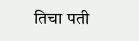तिचा पती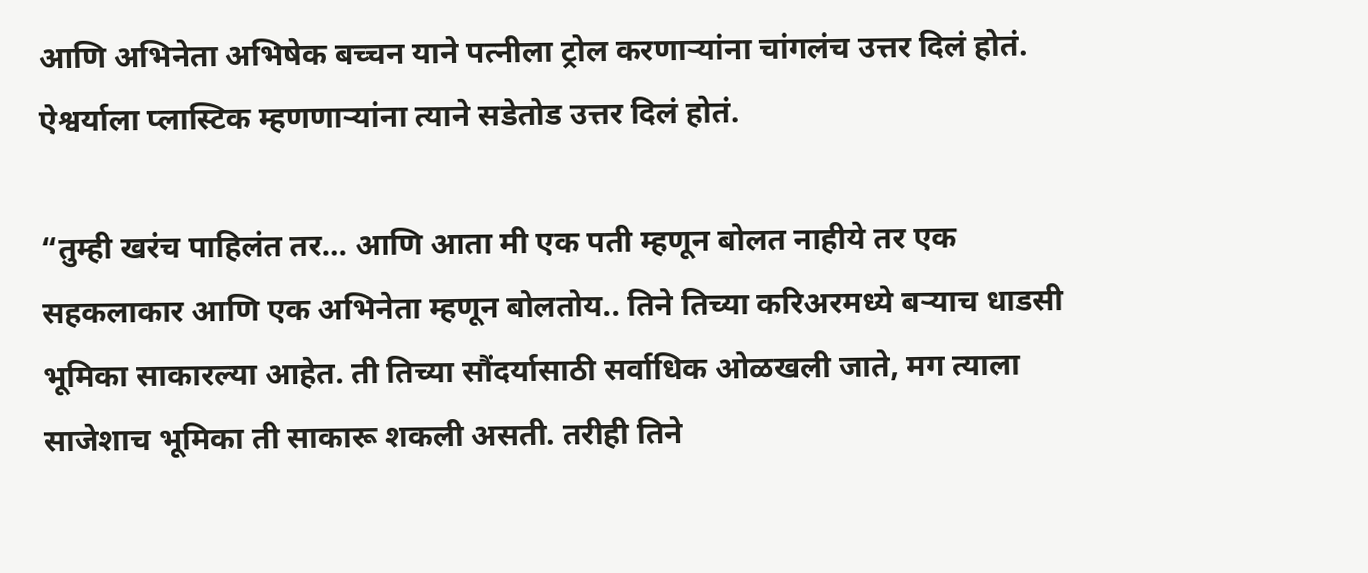आणि अभिनेता अभिषेक बच्चन याने पत्नीला ट्रोल करणाऱ्यांना चांगलंच उत्तर दिलं होतं. ऐश्वर्याला प्लास्टिक म्हणणाऱ्यांना त्याने सडेतोड उत्तर दिलं होतं.

“तुम्ही खरंच पाहिलंत तर… आणि आता मी एक पती म्हणून बोलत नाहीये तर एक सहकलाकार आणि एक अभिनेता म्हणून बोलतोय.. तिने तिच्या करिअरमध्ये बऱ्याच धाडसी भूमिका साकारल्या आहेत. ती तिच्या सौंदर्यासाठी सर्वाधिक ओळखली जाते, मग त्याला साजेशाच भूमिका ती साकारू शकली असती. तरीही तिने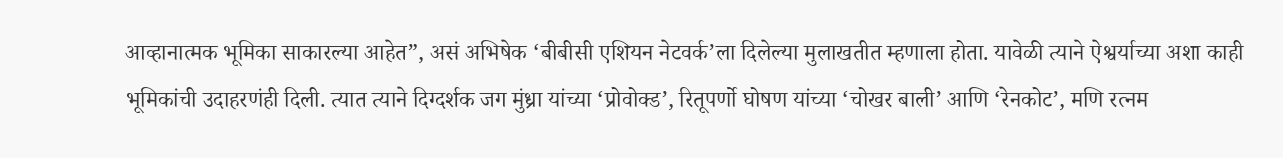आव्हानात्मक भूमिका साकारल्या आहेत”, असं अभिषेक ‘बीबीसी एशियन नेटवर्क’ला दिलेल्या मुलाखतीत म्हणाला होता. यावेळी त्याने ऐश्वर्याच्या अशा काही भूमिकांची उदाहरणंही दिली. त्यात त्याने दिग्दर्शक जग मुंध्रा यांच्या ‘प्रोवोक्ड’, रितूपर्णो घोषण यांच्या ‘चोखर बाली’ आणि ‘रेनकोट’, मणि रत्नम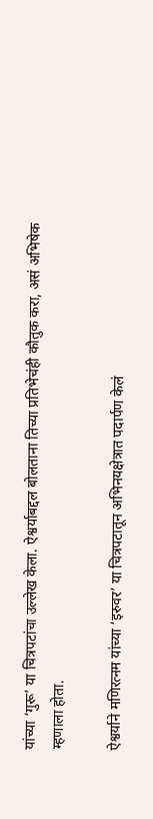यांच्या ‘गुरू’ या चित्रपटांचा उल्लेख केला. ऐश्वर्याबद्दल बोलताना तिच्या प्रतिभेचंही कौतुक करा, असं अभिषेक म्हणाला होता.

ऐश्वर्याने मणिरत्नम यांच्या ‘इरुवर’ या चित्रपटातून अभिनयक्षेत्रात पदार्पण केलं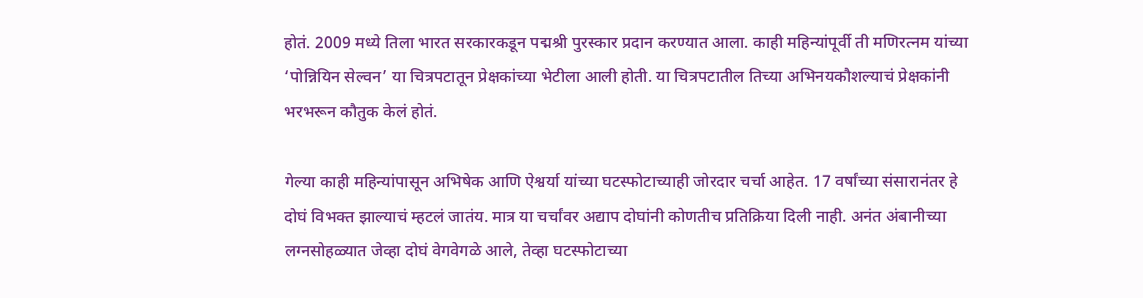होतं. 2009 मध्ये तिला भारत सरकारकडून पद्मश्री पुरस्कार प्रदान करण्यात आला. काही महिन्यांपूर्वी ती मणिरत्नम यांच्या ‘पोन्नियिन सेल्वन’ या चित्रपटातून प्रेक्षकांच्या भेटीला आली होती. या चित्रपटातील तिच्या अभिनयकौशल्याचं प्रेक्षकांनी भरभरून कौतुक केलं होतं.

गेल्या काही महिन्यांपासून अभिषेक आणि ऐश्वर्या यांच्या घटस्फोटाच्याही जोरदार चर्चा आहेत. 17 वर्षांच्या संसारानंतर हे दोघं विभक्त झाल्याचं म्हटलं जातंय. मात्र या चर्चांवर अद्याप दोघांनी कोणतीच प्रतिक्रिया दिली नाही. अनंत अंबानीच्या लग्नसोहळ्यात जेव्हा दोघं वेगवेगळे आले, तेव्हा घटस्फोटाच्या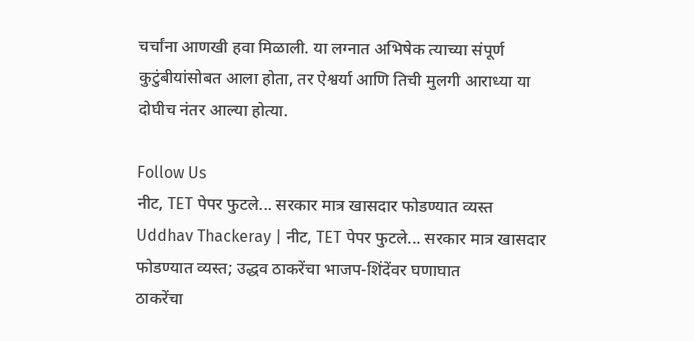चर्चांना आणखी हवा मिळाली. या लग्नात अभिषेक त्याच्या संपूर्ण कुटुंबीयांसोबत आला होता, तर ऐश्वर्या आणि तिची मुलगी आराध्या या दोघीच नंतर आल्या होत्या.

Follow Us
नीट, TET पेपर फुटले... सरकार मात्र खासदार फोडण्यात व्यस्त
Uddhav Thackeray | नीट, TET पेपर फुटले... सरकार मात्र खासदार फोडण्यात व्यस्त; उद्धव ठाकरेंचा भाजप-शिंदेंवर घणाघात
ठाकरेंचा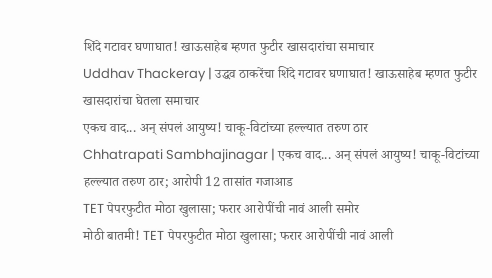शिंदे गटावर घणाघात! खाऊसाहेब म्हणत फुटीर खासदारांचा समाचार
Uddhav Thackeray | उद्धव ठाकरेंचा शिंदे गटावर घणाघात! खाऊसाहेब म्हणत फुटीर खासदारांचा घेतला समाचार
एकच वाद... अन् संपलं आयुष्य! चाकू-विटांच्या हल्ल्यात तरुण ठार
Chhatrapati Sambhajinagar | एकच वाद... अन् संपलं आयुष्य! चाकू-विटांच्या हल्ल्यात तरुण ठार; आरोपी 12 तासांत गजाआड
TET पेपरफुटीत मोठा खुलासा; फरार आरोपींची नावं आली समोर
मोठी बातमी! TET पेपरफुटीत मोठा खुलासा; फरार आरोपींची नावं आली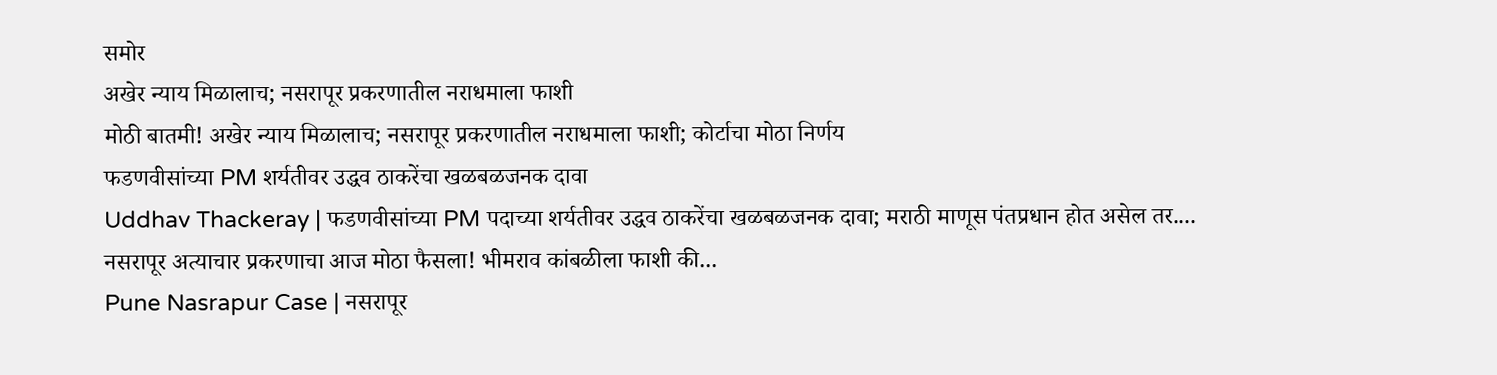समोर
अखेर न्याय मिळालाच; नसरापूर प्रकरणातील नराधमाला फाशी
मोठी बातमी! अखेर न्याय मिळालाच; नसरापूर प्रकरणातील नराधमाला फाशी; कोर्टाचा मोठा निर्णय
फडणवीसांच्या PM शर्यतीवर उद्धव ठाकरेंचा खळबळजनक दावा
Uddhav Thackeray | फडणवीसांच्या PM पदाच्या शर्यतीवर उद्धव ठाकरेंचा खळबळजनक दावा; मराठी माणूस पंतप्रधान होत असेल तर....
नसरापूर अत्याचार प्रकरणाचा आज मोठा फैसला! भीमराव कांबळीला फाशी की...
Pune Nasrapur Case | नसरापूर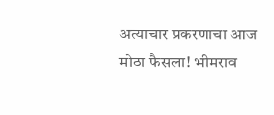अत्याचार प्रकरणाचा आज मोठा फैसला! भीमराव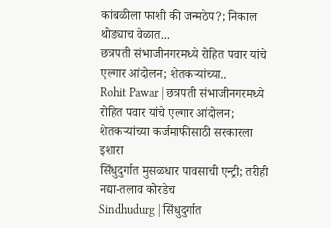कांबळीला फाशी की जन्मठेप?; निकाल थोड्याच वेळात...
छत्रपती संभाजीनगरमध्ये रोहित पवार यांचे एल्गार आंदोलन; शेतकऱ्यांच्या..
Rohit Pawar | छत्रपती संभाजीनगरमध्ये रोहित पवार यांचे एल्गार आंदोलन; शेतकऱ्यांच्या कर्जमाफीसाठी सरकारला इशारा
सिंधुदुर्गात मुसळधार पावसाची एन्ट्री; तरीही नद्या-तलाव कोरडेच
Sindhudurg | सिंधुदुर्गात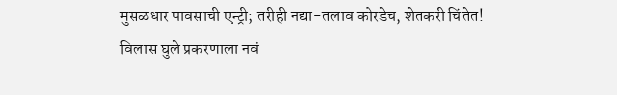मुसळधार पावसाची एन्ट्री; तरीही नद्या-तलाव कोरडेच, शेतकरी चिंतेत!
विलास घुले प्रकरणाला नवं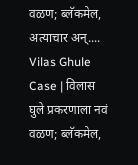वळण; ब्लॅकमेल, अत्याचार अन्....
Vilas Ghule Case | विलास घुले प्रकरणाला नवं वळण; ब्लॅकमेल,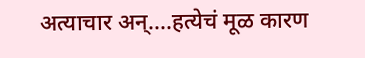अत्याचार अन्....हत्येचं मूळ कारण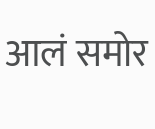आलं समोर